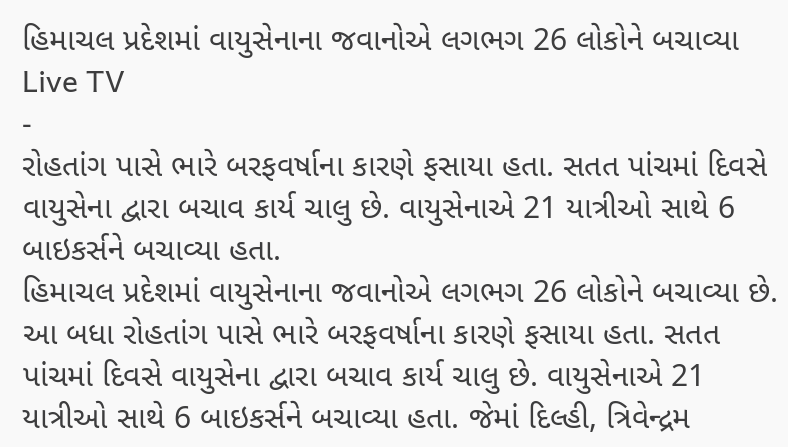હિમાચલ પ્રદેશમાં વાયુસેનાના જવાનોએ લગભગ 26 લોકોને બચાવ્યા
Live TV
-
રોહતાંગ પાસે ભારે બરફવર્ષાના કારણે ફસાયા હતા. સતત પાંચમાં દિવસે વાયુસેના દ્વારા બચાવ કાર્ય ચાલુ છે. વાયુસેનાએ 21 યાત્રીઓ સાથે 6 બાઇકર્સને બચાવ્યા હતા.
હિમાચલ પ્રદેશમાં વાયુસેનાના જવાનોએ લગભગ 26 લોકોને બચાવ્યા છે. આ બધા રોહતાંગ પાસે ભારે બરફવર્ષાના કારણે ફસાયા હતા. સતત પાંચમાં દિવસે વાયુસેના દ્વારા બચાવ કાર્ય ચાલુ છે. વાયુસેનાએ 21 યાત્રીઓ સાથે 6 બાઇકર્સને બચાવ્યા હતા. જેમાં દિલ્હી, ત્રિવેન્દ્રમ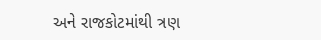અને રાજકોટમાંથી ત્રણ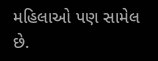મહિલાઓ પણ સામેલ છે.